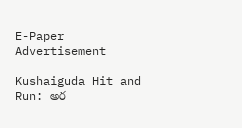E-Paper
Advertisement

Kushaiguda Hit and Run: అర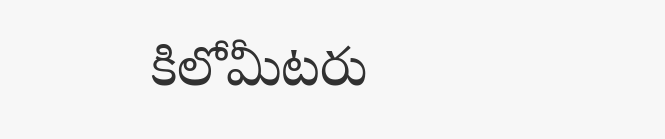కిలోమీటరు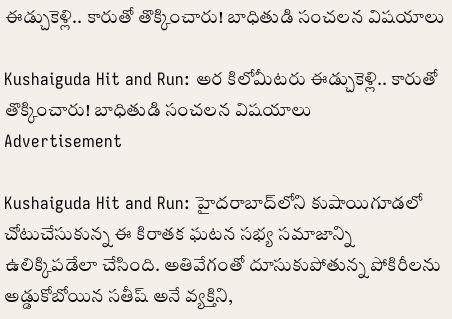ఈడ్చుకెళ్లి.. కారుతో తొక్కించారు! బాధితుడి సంచలన విషయాలు

Kushaiguda Hit and Run: అర కిలోమీటరు ఈడ్చుకెళ్లి.. కారుతో తొక్కించారు! బాధితుడి సంచలన విషయాలు
Advertisement

Kushaiguda Hit and Run: హైదరాబాద్‌లోని కుషాయిగూడలో చోటుచేసుకున్న ఈ కిరాతక ఘటన సభ్య సమాజాన్ని ఉలిక్కిపడేలా చేసింది. అతివేగంతో దూసుకుపోతున్న పోకిరీలను అడ్డుకోబోయిన సతీష్ అనే వ్యక్తిని,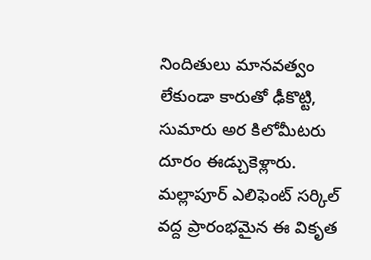నిందితులు మానవత్వం లేకుండా కారుతో ఢీకొట్టి, సుమారు అర కిలోమీటరు దూరం ఈడ్చుకెళ్లారు. మల్లాపూర్ ఎలిఫెంట్ సర్కిల్ వద్ద ప్రారంభమైన ఈ వికృత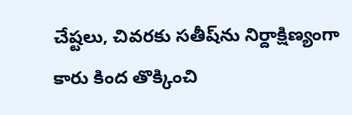చేష్టలు, చివరకు సతీష్‌ను నిర్దాక్షిణ్యంగా కారు కింద తొక్కించి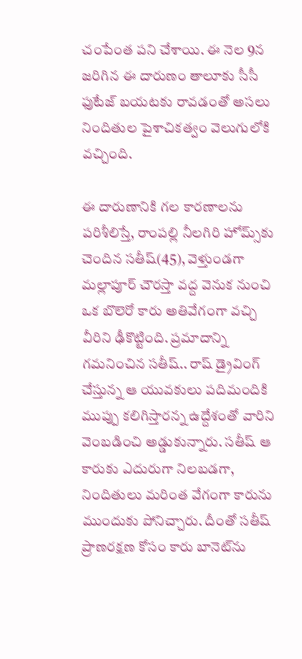చంపేంత పని చేశాయి. ఈ నెల 9న జరిగిన ఈ దారుణం తాలూకు సీసీ ఫుటేజ్ బయటకు రావడంతో అసలు నిందితుల పైశాచికత్వం వెలుగులోకి వచ్చింది.

ఈ దారుణానికి గల కారణాలను పరిశీలిస్తే, రాంపల్లి నీలగిరి హోమ్స్‌కు చెందిన సతీష్(45), వెళ్తుండగా మల్లాపూర్ చౌరస్తా వద్ద వెనుక నుంచి ఒక బొలెరో కారు అతివేగంగా వచ్చి వీరిని ఢీకొట్టింది. ప్రమాదాన్ని గమనించిన సతీష్.. రాష్ డ్రైవింగ్ చేస్తున్న ఆ యువకులు పదిమందికి ముప్పు కలిగిస్తారన్న ఉద్దేశంతో వారిని వెంబడించి అడ్డుకున్నారు. సతీష్ ఆ కారుకు ఎదురుగా నిలబడగా, నిందితులు మరింత వేగంగా కారును ముందుకు పోనిచ్చారు. దీంతో సతీష్ ప్రాణరక్షణ కోసం కారు బానెట్‌ను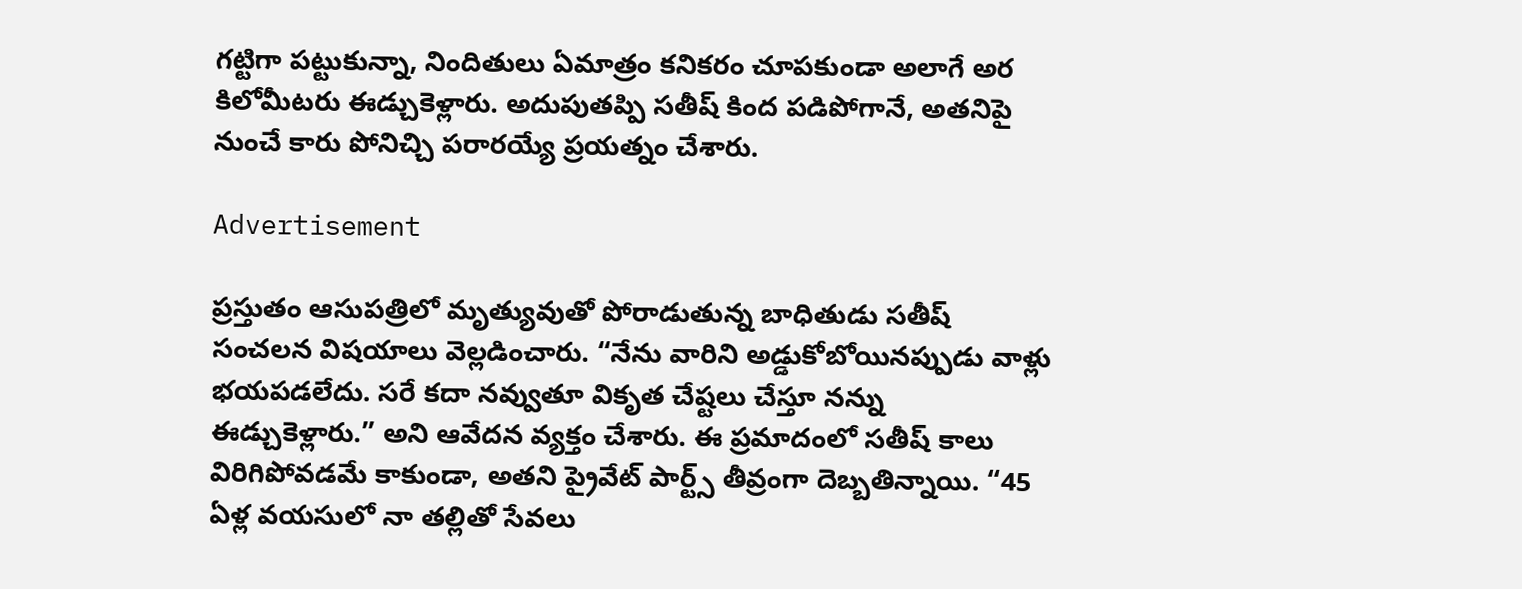గట్టిగా పట్టుకున్నా, నిందితులు ఏమాత్రం కనికరం చూపకుండా అలాగే అర కిలోమీటరు ఈడ్చుకెళ్లారు. అదుపుతప్పి సతీష్ కింద పడిపోగానే, అతనిపై నుంచే కారు పోనిచ్చి పరారయ్యే ప్రయత్నం చేశారు.

Advertisement

ప్రస్తుతం ఆసుపత్రిలో మృత్యువుతో పోరాడుతున్న బాధితుడు సతీష్ సంచలన విషయాలు వెల్లడించారు. “నేను వారిని అడ్డుకోబోయినప్పుడు వాళ్లు భయపడలేదు. సరే కదా నవ్వుతూ వికృత చేష్టలు చేస్తూ నన్ను ఈడ్చుకెళ్లారు.” అని ఆవేదన వ్యక్తం చేశారు. ఈ ప్రమాదంలో సతీష్ కాలు విరిగిపోవడమే కాకుండా, అతని ప్రైవేట్ పార్ట్స్ తీవ్రంగా దెబ్బతిన్నాయి. “45 ఏళ్ల వయసులో నా తల్లితో సేవలు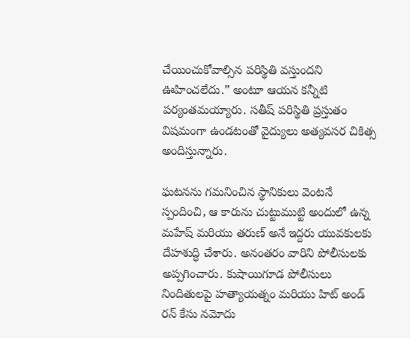చేయించుకోవాల్సిన పరిస్థితి వస్తుందని ఊహించలేదు.” అంటూ ఆయన కన్నీటి పర్యంతమయ్యారు. సతీష్ పరిస్థితి ప్రస్తుతం విషమంగా ఉండటంతో వైద్యులు అత్యవసర చికిత్స అందిస్తున్నారు.

ఘటనను గమనించిన స్థానికులు వెంటనే స్పందించి, ఆ కారును చుట్టుముట్టి అందులో ఉన్న మహేష్ మరియు తరుణ్ అనే ఇద్దరు యువకులకు దేహశుద్ధి చేశారు. అనంతరం వారిని పోలీసులకు అప్పగించారు. కుషాయిగూడ పోలీసులు నిందితులపై హత్యాయత్నం మరియు హిట్ అండ్ రన్ కేసు నమోదు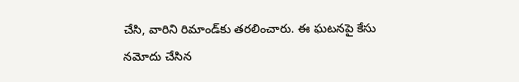చేసి, వారిని రిమాండ్‌కు తరలించారు. ఈ ఘటనపై కేసు నమోదు చేసిన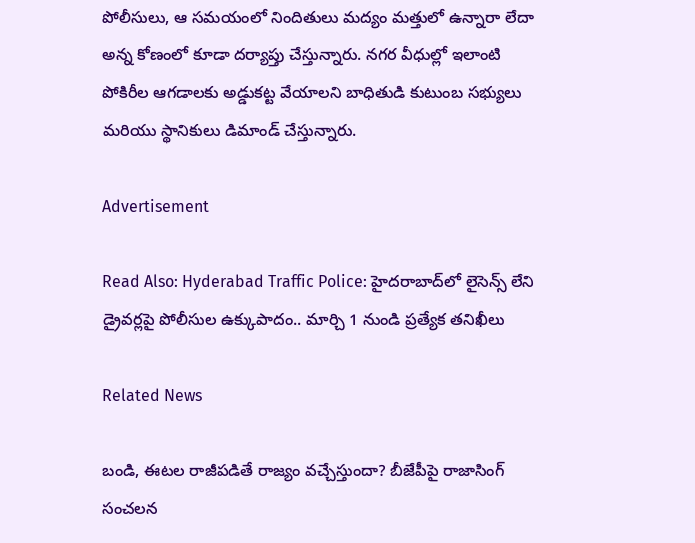పోలీసులు, ఆ సమయంలో నిందితులు మద్యం మత్తులో ఉన్నారా లేదా అన్న కోణంలో కూడా దర్యాప్తు చేస్తున్నారు. నగర వీధుల్లో ఇలాంటి పోకిరీల ఆగడాలకు అడ్డుకట్ట వేయాలని బాధితుడి కుటుంబ సభ్యులు మరియు స్థానికులు డిమాండ్ చేస్తున్నారు.

Advertisement

Read Also: Hyderabad Traffic Police: హైదరాబాద్‌లో లైసెన్స్ లేని డ్రైవర్లపై పోలీసుల ఉక్కుపాదం.. మార్చి 1 నుండి ప్రత్యేక తనిఖీలు

Related News

బండి, ఈటల రాజీపడితే రాజ్యం వచ్చేస్తుందా? బీజేపీపై రాజాసింగ్ సంచలన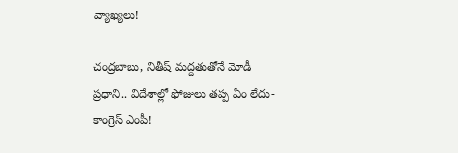వ్యాఖ్యలు!

చంద్రబాబు, నితీష్ మద్దతుతోనే మోడీ ప్రధాని.. విదేశాల్లో ఫోజులు తప్ప ఏం లేదు- కాంగ్రెస్ ఎంపీ!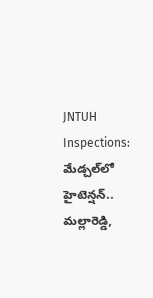JNTUH Inspections: మేడ్చల్‌లో హైటెన్షన్.. మల్లారెడ్డి,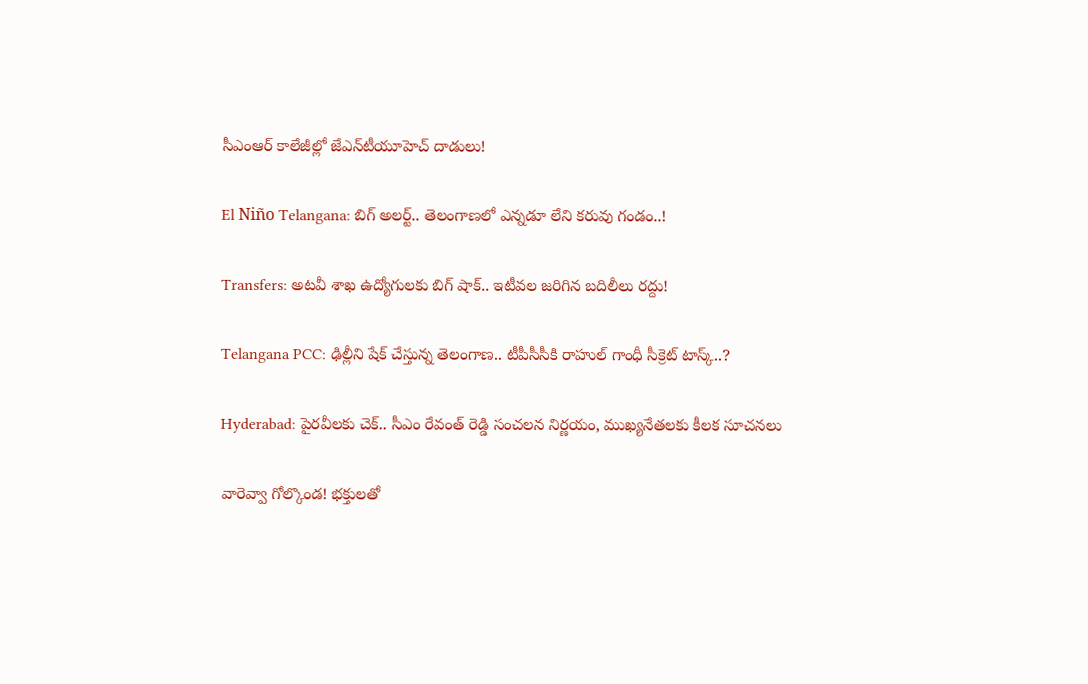సీఎంఆర్ కాలేజీల్లో జేఎన్‌టీయూహెచ్ దాడులు!

El Niño Telangana: బిగ్ అలర్ట్.. తెలంగాణలో ఎన్నడూ లేని కరువు గండం..!

Transfers: అటవీ శాఖ ఉద్యోగులకు బిగ్ షాక్.. ఇటీవల జరిగిన బదిలీలు రద్దు!

Telangana PCC: ఢిల్లీని షేక్ చేస్తున్న తెలంగాణ.. టీపీసీసీకి రాహుల్ గాంధీ సీక్రెట్ టాస్క్..?

Hyderabad: పైరవీలకు చెక్.. సీఎం రేవంత్ రెడ్డి సంచలన నిర్ణయం, ముఖ్యనేతలకు కీలక సూచనలు

వారెవ్వా గోల్కొండ! భక్తులతో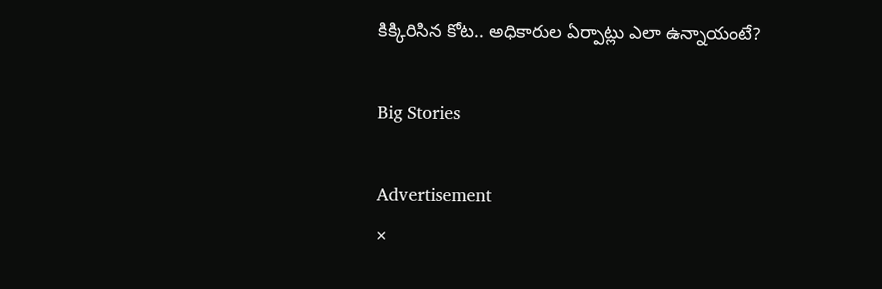కిక్కిరిసిన కోట.. అధికారుల ఏర్పాట్లు ఎలా ఉన్నాయంటే?

Big Stories

Advertisement
×